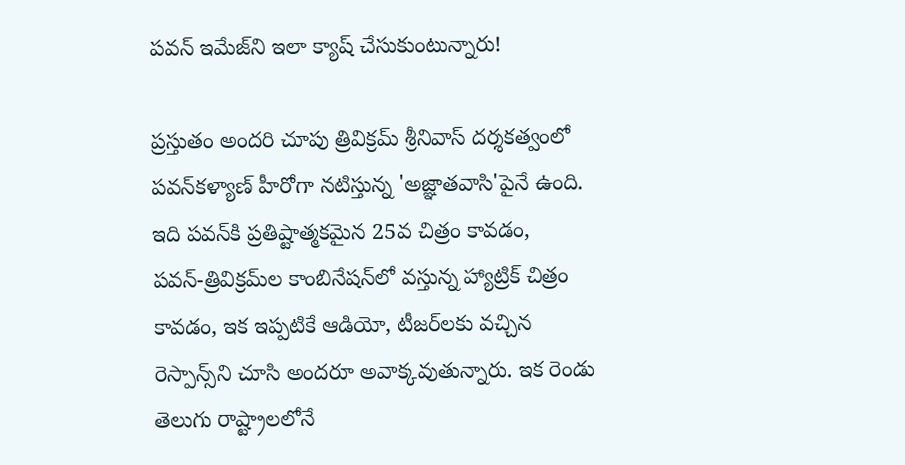పవన్‌ ఇమేజ్‌ని ఇలా క్యాష్‌ చేసుకుంటున్నారు!

ప్రస్తుతం అందరి చూపు త్రివిక్రమ్‌ శ్రీనివాస్‌ దర్శకత్వంలో పవన్‌కళ్యాణ్‌ హీరోగా నటిస్తున్న 'అజ్ఞాతవాసి'పైనే ఉంది. ఇది పవన్‌కి ప్రతిష్టాత్మకమైన 25వ చిత్రం కావడం, పవన్‌-త్రివిక్రమ్‌ల కాంబినేషన్‌లో వస్తున్న హ్యాట్రిక్‌ చిత్రం కావడం, ఇక ఇప్పటికే ఆడియో, టీజర్‌లకు వచ్చిన రెస్పాన్స్‌ని చూసి అందరూ అవాక్కవుతున్నారు. ఇక రెండు తెలుగు రాష్ట్రాలలోనే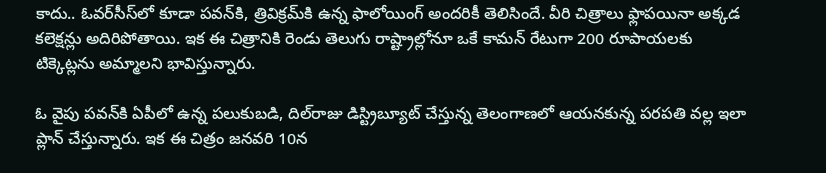కాదు.. ఓవర్‌సీస్‌లో కూడా పవన్‌కి, త్రివిక్రమ్‌కి ఉన్న ఫాలోయింగ్‌ అందరికీ తెలిసిందే. వీరి చిత్రాలు ఫ్లాపయినా అక్కడ కలెక్షన్లు అదిరిపోతాయి. ఇక ఈ చిత్రానికి రెండు తెలుగు రాష్ట్రాల్లోనూ ఒకే కామన్‌ రేటుగా 200 రూపాయలకు టిక్కెట్లను అమ్మాలని భావిస్తున్నారు.

ఓ వైపు పవన్‌కి ఏపీలో ఉన్న పలుకుబడి, దిల్‌రాజు డిస్ట్రిబ్యూట్‌ చేస్తున్న తెలంగాణలో ఆయనకున్న పరపతి వల్ల ఇలా ప్లాన్‌ చేస్తున్నారు. ఇక ఈ చిత్రం జనవరి 10న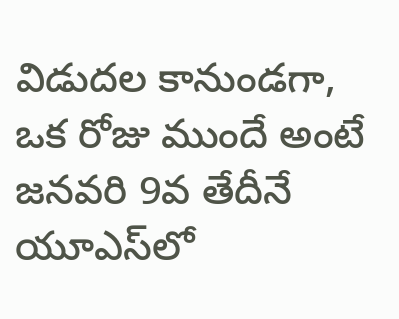విడుదల కానుండగా, ఒక రోజు ముందే అంటే జనవరి 9వ తేదీనే యూఎస్‌లో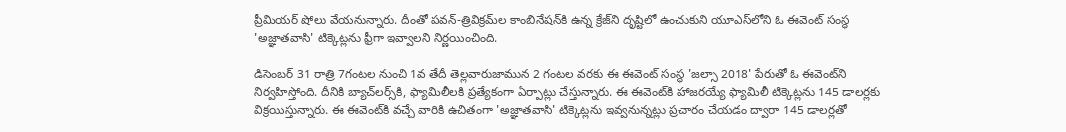ప్రీమియర్‌ షోలు వేయనున్నారు. దీంతో పవన్‌-త్రివిక్రమ్‌ల కాంబినేషన్‌కి ఉన్న క్రేజ్‌ని దృష్టిలో ఉంచుకుని యూఎస్‌లోని ఓ ఈవెంట్‌ సంస్థ 'అజ్ఞాతవాసి' టిక్కెట్లను ఫ్రీగా ఇవ్వాలని నిర్ణయించింది.

డిసెంబర్‌ 31 రాత్రి 7గంటల నుంచి 1వ తేదీ తెల్లవారుజామున 2 గంటల వరకు ఈ ఈవెంట్‌ సంస్థ 'జల్సా 2018' పేరుతో ఓ ఈవెంట్‌ని నిర్వహిస్తోంది. దీనికి బ్యాచ్‌లర్స్‌కి, ఫ్యామిలీలకి ప్రత్యేకంగా ఏర్పాట్లు చేస్తున్నారు. ఈ ఈవెంట్‌కి హాజరయ్యే ఫ్యామిలీ టిక్కెట్లను 145 డాలర్లకు విక్రయిస్తున్నారు. ఈ ఈవెంట్‌కి వచ్చే వారికి ఉచితంగా 'అజ్ఞాతవాసి' టిక్కెట్లను ఇవ్వనున్నట్లు ప్రచారం చేయడం ద్వారా 145 డాలర్లతో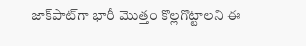జాక్‌పాట్‌గా భారీ మొత్తం కొల్లగొట్టాలని ఈ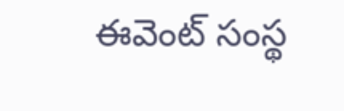ఈవెంట్‌ సంస్థ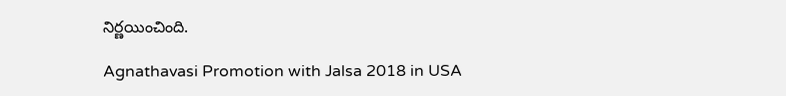నిర్ణయించింది.

Agnathavasi Promotion with Jalsa 2018 in USA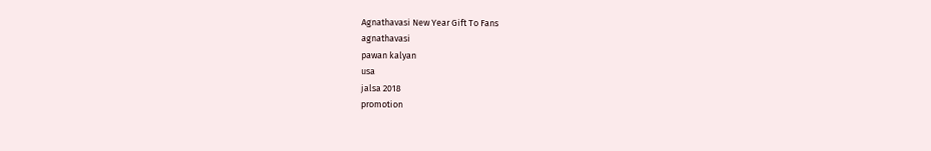Agnathavasi New Year Gift To Fans
agnathavasi
pawan kalyan
usa
jalsa 2018
promotion